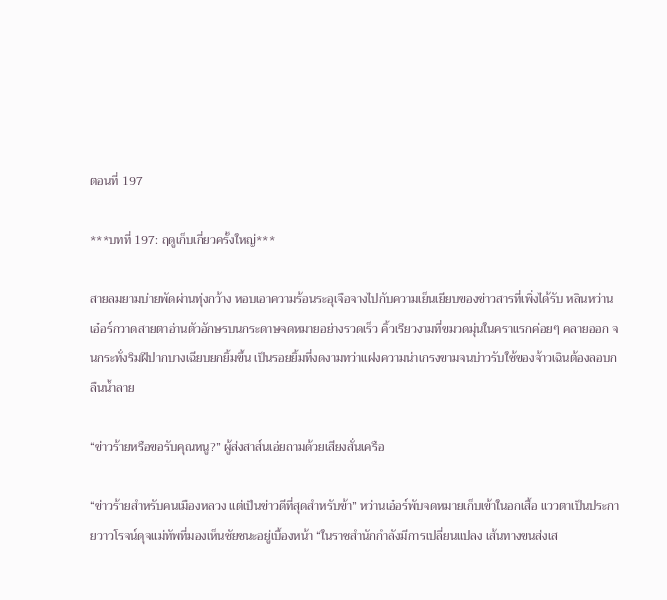ตอนที่ 197

***บทที่ 197: ฤดูเก็บเกี่ยวครั้งใหญ่***

สายลมยามบ่ายพัดผ่านทุ่งกว้าง หอบเอาความร้อนระอุเจือจางไปกับความเย็นเยียบของข่าวสารที่เพิ่งได้รับ หลินหว่านเอ๋อร์กวาดสายตาอ่านตัวอักษรบนกระดาษจดหมายอย่างรวดเร็ว คิ้วเรียวงามที่ขมวดมุ่นในคราแรกค่อยๆ คลายออก จนกระทั่งริมฝีปากบางเฉียบยกยิ้มขึ้น เป็นรอยยิ้มที่งดงามทว่าแฝงความน่าเกรงขามจนบ่าวรับใช้ของจ้าวเฉินต้องลอบกลืนน้ำลาย

“ข่าวร้ายหรือขอรับคุณหนู?” ผู้ส่งสาส์นเอ่ยถามด้วยเสียงสั่นเครือ

“ข่าวร้ายสำหรับคนเมืองหลวง แต่เป็นข่าวดีที่สุดสำหรับข้า” หว่านเอ๋อร์พับจดหมายเก็บเข้าในอกเสื้อ แววตาเป็นประกายวาวโรจน์ดุจแม่ทัพที่มองเห็นชัยชนะอยู่เบื้องหน้า “ในราชสำนักกำลังมีการเปลี่ยนแปลง เส้นทางขนส่งเส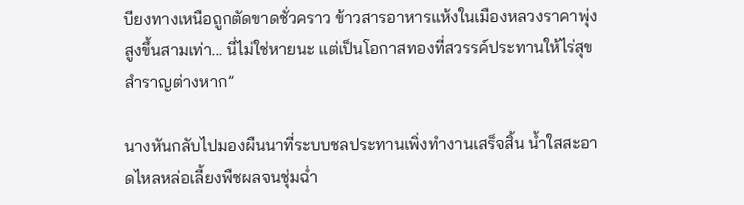บียงทางเหนือถูกตัดขาดชั่วคราว ข้าวสารอาหารแห้งในเมืองหลวงราคาพุ่งสูงขึ้นสามเท่า... นี่ไม่ใช่หายนะ แต่เป็นโอกาสทองที่สวรรค์ประทานให้ไร่สุขสำราญต่างหาก”

นางหันกลับไปมองผืนนาที่ระบบชลประทานเพิ่งทำงานเสร็จสิ้น น้ำใสสะอาดไหลหล่อเลี้ยงพืชผลจนชุ่มฉ่ำ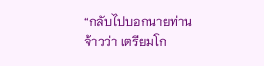“กลับไปบอกนายท่านจ้าวว่า เตรียมโก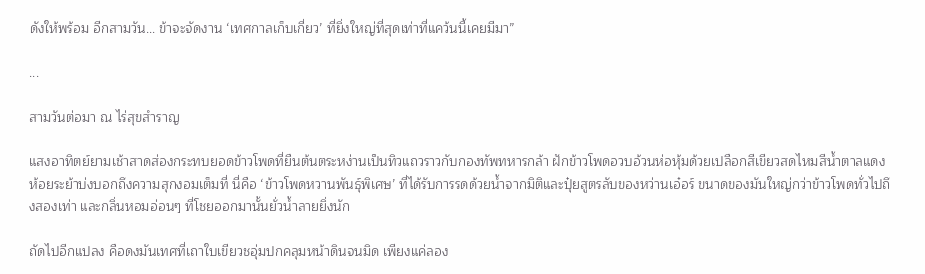ดังให้พร้อม อีกสามวัน... ข้าจะจัดงาน ‘เทศกาลเก็บเกี่ยว’ ที่ยิ่งใหญ่ที่สุดเท่าที่แคว้นนี้เคยมีมา”

...

สามวันต่อมา ณ ไร่สุขสำราญ

แสงอาทิตย์ยามเช้าสาดส่องกระทบยอดข้าวโพดที่ยืนต้นตระหง่านเป็นทิวแถวราวกับกองทัพทหารกล้า ฝักข้าวโพดอวบอ้วนห่อหุ้มด้วยเปลือกสีเขียวสดไหมสีน้ำตาลแดงห้อยระย้าบ่งบอกถึงความสุกงอมเต็มที่ นี่คือ ‘ข้าวโพดหวานพันธุ์พิเศษ’ ที่ได้รับการรดด้วยน้ำจากมิติและปุ๋ยสูตรลับของหว่านเอ๋อร์ ขนาดของมันใหญ่กว่าข้าวโพดทั่วไปถึงสองเท่า และกลิ่นหอมอ่อนๆ ที่โชยออกมานั้นยั่วน้ำลายยิ่งนัก

ถัดไปอีกแปลง คือดงมันเทศที่เถาใบเขียวชอุ่มปกคลุมหน้าดินจนมิด เพียงแค่ลอง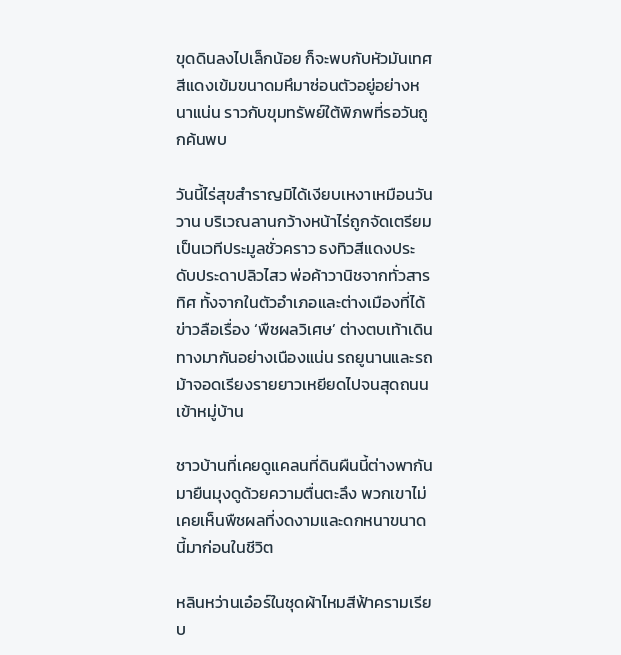ขุดดินลงไปเล็กน้อย ก็จะพบกับหัวมันเทศสีแดงเข้มขนาดมหึมาซ่อนตัวอยู่อย่างหนาแน่น ราวกับขุมทรัพย์ใต้พิภพที่รอวันถูกค้นพบ

วันนี้ไร่สุขสำราญมิได้เงียบเหงาเหมือนวันวาน บริเวณลานกว้างหน้าไร่ถูกจัดเตรียมเป็นเวทีประมูลชั่วคราว ธงทิวสีแดงประดับประดาปลิวไสว พ่อค้าวานิชจากทั่วสารทิศ ทั้งจากในตัวอำเภอและต่างเมืองที่ได้ข่าวลือเรื่อง ‘พืชผลวิเศษ’ ต่างตบเท้าเดินทางมากันอย่างเนืองแน่น รถยูนานและรถม้าจอดเรียงรายยาวเหยียดไปจนสุดถนนเข้าหมู่บ้าน

ชาวบ้านที่เคยดูแคลนที่ดินผืนนี้ต่างพากันมายืนมุงดูด้วยความตื่นตะลึง พวกเขาไม่เคยเห็นพืชผลที่งดงามและดกหนาขนาดนี้มาก่อนในชีวิต

หลินหว่านเอ๋อร์ในชุดผ้าไหมสีฟ้าครามเรียบ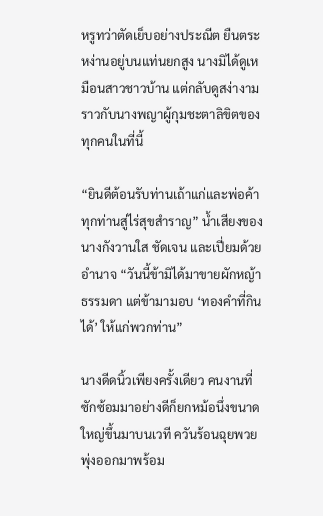หรูทว่าตัดเย็บอย่างประณีต ยืนตระหง่านอยู่บนแท่นยกสูง นางมิได้ดูเหมือนสาวชาวบ้าน แต่กลับดูสง่างามราวกับนางพญาผู้กุมชะตาลิขิตของทุกคนในที่นี้

“ยินดีต้อนรับท่านเถ้าแก่และพ่อค้าทุกท่านสู่ไร่สุขสำราญ” น้ำเสียงของนางกังวานใส ชัดเจน และเปี่ยมด้วยอำนาจ “วันนี้ข้ามิได้มาขายผักหญ้าธรรมดา แต่ข้ามามอบ ‘ทองคำที่กินได้’ ให้แก่พวกท่าน”

นางดีดนิ้วเพียงครั้งเดียว คนงานที่ซักซ้อมมาอย่างดีก็ยกหม้อนึ่งขนาดใหญ่ขึ้นมาบนเวที ควันร้อนฉุยพวยพุ่งออกมาพร้อม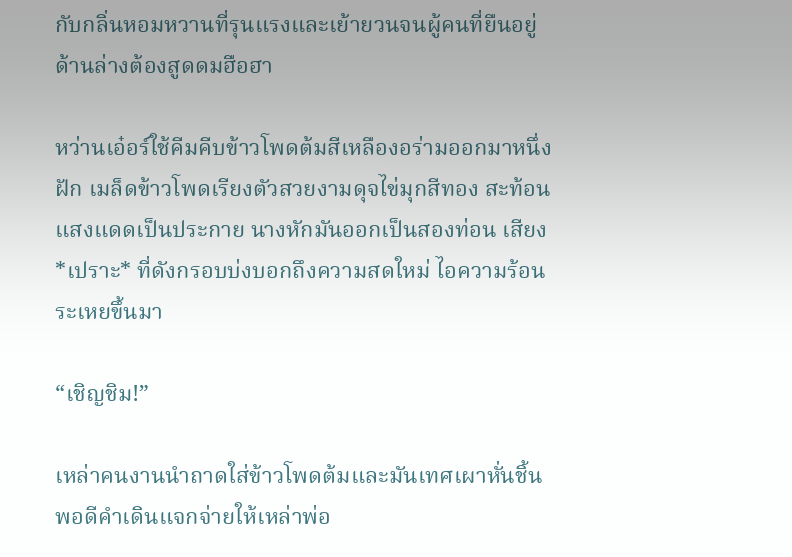กับกลิ่นหอมหวานที่รุนแรงและเย้ายวนจนผู้คนที่ยืนอยู่ด้านล่างต้องสูดดมฮือฮา

หว่านเอ๋อร์ใช้คีมคีบข้าวโพดต้มสีเหลืองอร่ามออกมาหนึ่งฝัก เมล็ดข้าวโพดเรียงตัวสวยงามดุจไข่มุกสีทอง สะท้อนแสงแดดเป็นประกาย นางหักมันออกเป็นสองท่อน เสียง *เปราะ* ที่ดังกรอบบ่งบอกถึงความสดใหม่ ไอความร้อนระเหยขึ้นมา

“เชิญชิม!”

เหล่าคนงานนำถาดใส่ข้าวโพดต้มและมันเทศเผาหั่นชิ้นพอดีคำเดินแจกจ่ายให้เหล่าพ่อ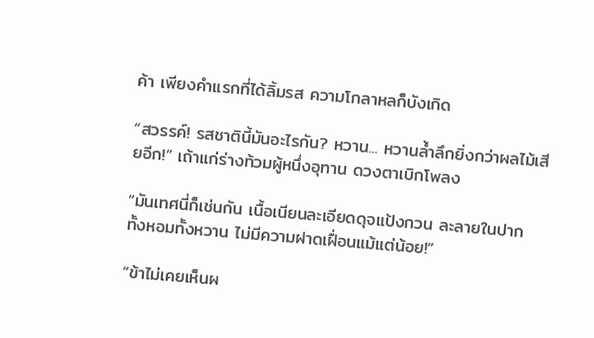ค้า เพียงคำแรกที่ได้ลิ้มรส ความโกลาหลก็บังเกิด

“สวรรค์! รสชาตินี้มันอะไรกัน? หวาน... หวานล้ำลึกยิ่งกว่าผลไม้เสียอีก!” เถ้าแก่ร่างท้วมผู้หนึ่งอุทาน ดวงตาเบิกโพลง

“มันเทศนี่ก็เช่นกัน เนื้อเนียนละเอียดดุจแป้งกวน ละลายในปาก ทั้งหอมทั้งหวาน ไม่มีความฝาดเฝื่อนแม้แต่น้อย!”

“ข้าไม่เคยเห็นผ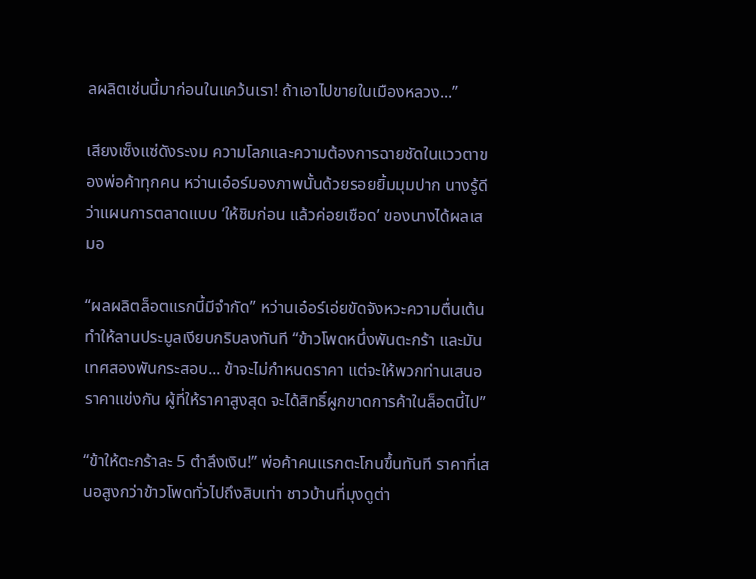ลผลิตเช่นนี้มาก่อนในแคว้นเรา! ถ้าเอาไปขายในเมืองหลวง...”

เสียงเซ็งแซ่ดังระงม ความโลภและความต้องการฉายชัดในแววตาของพ่อค้าทุกคน หว่านเอ๋อร์มองภาพนั้นด้วยรอยยิ้มมุมปาก นางรู้ดีว่าแผนการตลาดแบบ ‘ให้ชิมก่อน แล้วค่อยเชือด’ ของนางได้ผลเสมอ

“ผลผลิตล็อตแรกนี้มีจำกัด” หว่านเอ๋อร์เอ่ยขัดจังหวะความตื่นเต้น ทำให้ลานประมูลเงียบกริบลงทันที “ข้าวโพดหนึ่งพันตะกร้า และมันเทศสองพันกระสอบ... ข้าจะไม่กำหนดราคา แต่จะให้พวกท่านเสนอราคาแข่งกัน ผู้ที่ให้ราคาสูงสุด จะได้สิทธิ์ผูกขาดการค้าในล็อตนี้ไป”

“ข้าให้ตะกร้าละ 5 ตำลึงเงิน!” พ่อค้าคนแรกตะโกนขึ้นทันที ราคาที่เสนอสูงกว่าข้าวโพดทั่วไปถึงสิบเท่า ชาวบ้านที่มุงดูต่า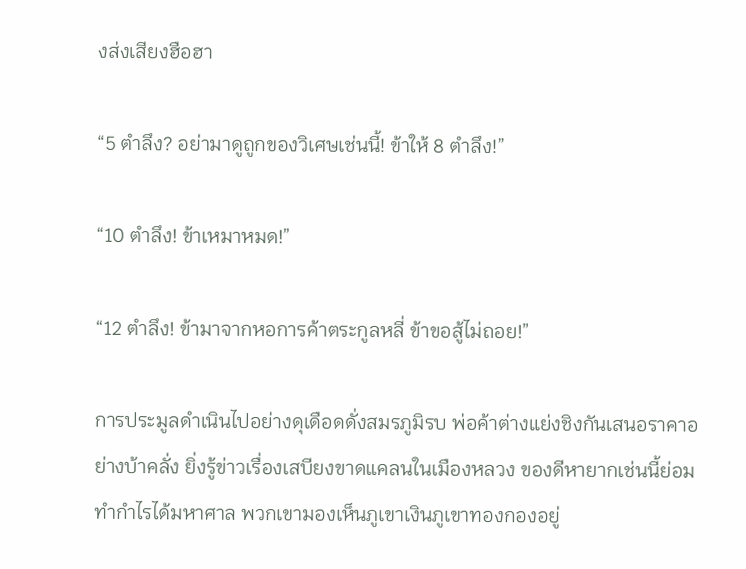งส่งเสียงฮือฮา

“5 ตำลึง? อย่ามาดูถูกของวิเศษเช่นนี้! ข้าให้ 8 ตำลึง!”

“10 ตำลึง! ข้าเหมาหมด!”

“12 ตำลึง! ข้ามาจากหอการค้าตระกูลหลี่ ข้าขอสู้ไม่ถอย!”

การประมูลดำเนินไปอย่างดุเดือดดั่งสมรภูมิรบ พ่อค้าต่างแย่งชิงกันเสนอราคาอย่างบ้าคลั่ง ยิ่งรู้ข่าวเรื่องเสบียงขาดแคลนในเมืองหลวง ของดีหายากเช่นนี้ย่อมทำกำไรได้มหาศาล พวกเขามองเห็นภูเขาเงินภูเขาทองกองอยู่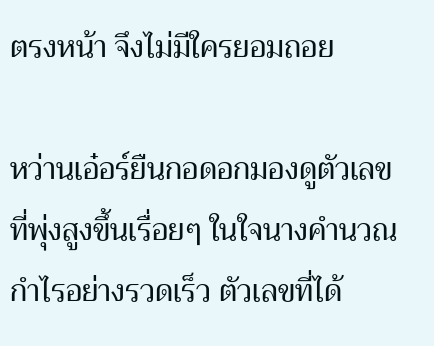ตรงหน้า จึงไม่มีใครยอมถอย

หว่านเอ๋อร์ยืนกอดอกมองดูตัวเลขที่พุ่งสูงขึ้นเรื่อยๆ ในใจนางคำนวณกำไรอย่างรวดเร็ว ตัวเลขที่ได้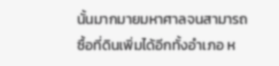นั้นมากมายมหาศาลจนสามารถซื้อที่ดินเพิ่มได้อีกทั้งอำเภอ ห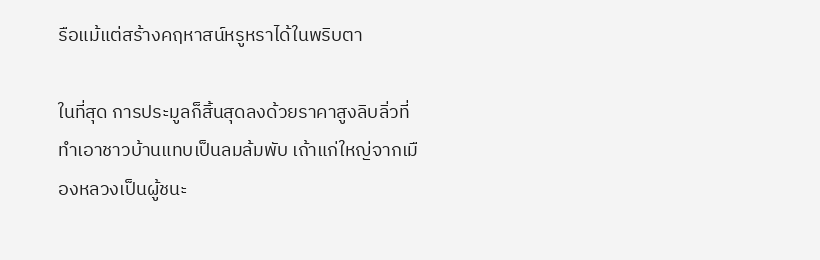รือแม้แต่สร้างคฤหาสน์หรูหราได้ในพริบตา

ในที่สุด การประมูลก็สิ้นสุดลงด้วยราคาสูงลิบลิ่วที่ทำเอาชาวบ้านแทบเป็นลมล้มพับ เถ้าแก่ใหญ่จากเมืองหลวงเป็นผู้ชนะ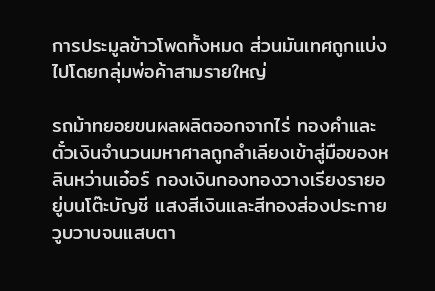การประมูลข้าวโพดทั้งหมด ส่วนมันเทศถูกแบ่งไปโดยกลุ่มพ่อค้าสามรายใหญ่

รถม้าทยอยขนผลผลิตออกจากไร่ ทองคำและตั๋วเงินจำนวนมหาศาลถูกลำเลียงเข้าสู่มือของหลินหว่านเอ๋อร์ กองเงินกองทองวางเรียงรายอยู่บนโต๊ะบัญชี แสงสีเงินและสีทองส่องประกายวูบวาบจนแสบตา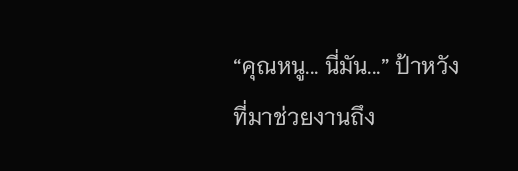“คุณหนู... นี่มัน...” ป้าหวังที่มาช่วยงานถึง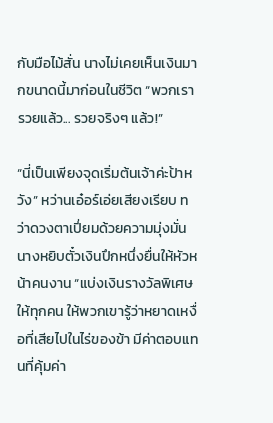กับมือไม้สั่น นางไม่เคยเห็นเงินมากขนาดนี้มาก่อนในชีวิต “พวกเรารวยแล้ว... รวยจริงๆ แล้ว!”

“นี่เป็นเพียงจุดเริ่มต้นเจ้าค่ะป้าหวัง” หว่านเอ๋อร์เอ่ยเสียงเรียบ ทว่าดวงตาเปี่ยมด้วยความมุ่งมั่น นางหยิบตั๋วเงินปึกหนึ่งยื่นให้หัวหน้าคนงาน “แบ่งเงินรางวัลพิเศษให้ทุกคน ให้พวกเขารู้ว่าหยาดเหงื่อที่เสียไปในไร่ของข้า มีค่าตอบแทนที่คุ้มค่า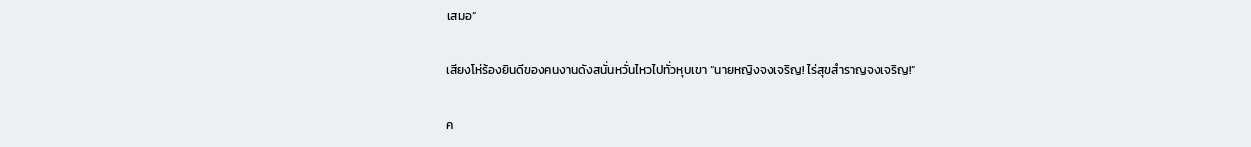เสมอ”

เสียงโห่ร้องยินดีของคนงานดังสนั่นหวั่นไหวไปทั่วหุบเขา “นายหญิงจงเจริญ! ไร่สุขสำราญจงเจริญ!”

ค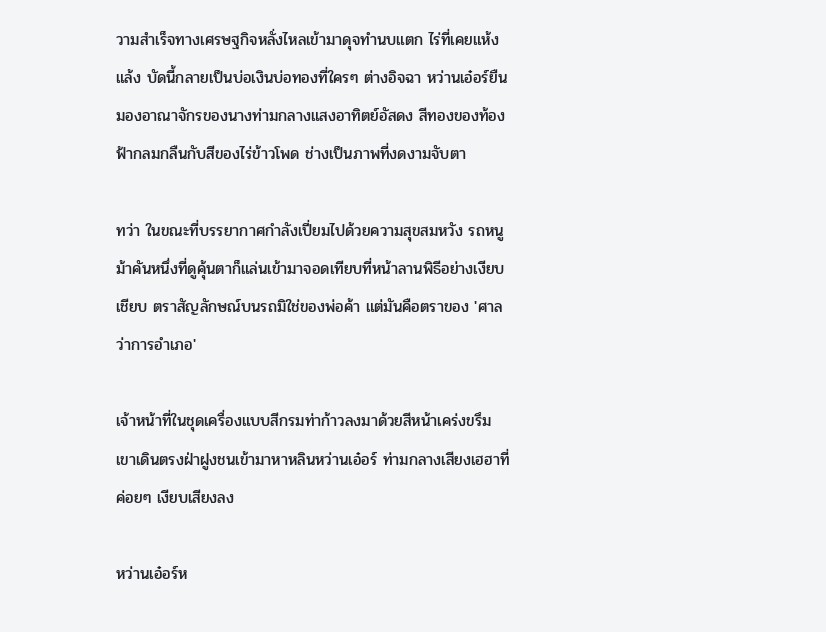วามสำเร็จทางเศรษฐกิจหลั่งไหลเข้ามาดุจทำนบแตก ไร่ที่เคยแห้งแล้ง บัดนี้กลายเป็นบ่อเงินบ่อทองที่ใครๆ ต่างอิจฉา หว่านเอ๋อร์ยืนมองอาณาจักรของนางท่ามกลางแสงอาทิตย์อัสดง สีทองของท้องฟ้ากลมกลืนกับสีของไร่ข้าวโพด ช่างเป็นภาพที่งดงามจับตา

ทว่า ในขณะที่บรรยากาศกำลังเปี่ยมไปด้วยความสุขสมหวัง รถหนูม้าคันหนึ่งที่ดูคุ้นตาก็แล่นเข้ามาจอดเทียบที่หน้าลานพิธีอย่างเงียบเชียบ ตราสัญลักษณ์บนรถมิใช่ของพ่อค้า แต่มันคือตราของ 'ศาลว่าการอำเภอ'

เจ้าหน้าที่ในชุดเครื่องแบบสีกรมท่าก้าวลงมาด้วยสีหน้าเคร่งขรึม เขาเดินตรงฝ่าฝูงชนเข้ามาหาหลินหว่านเอ๋อร์ ท่ามกลางเสียงเฮฮาที่ค่อยๆ เงียบเสียงลง

หว่านเอ๋อร์ห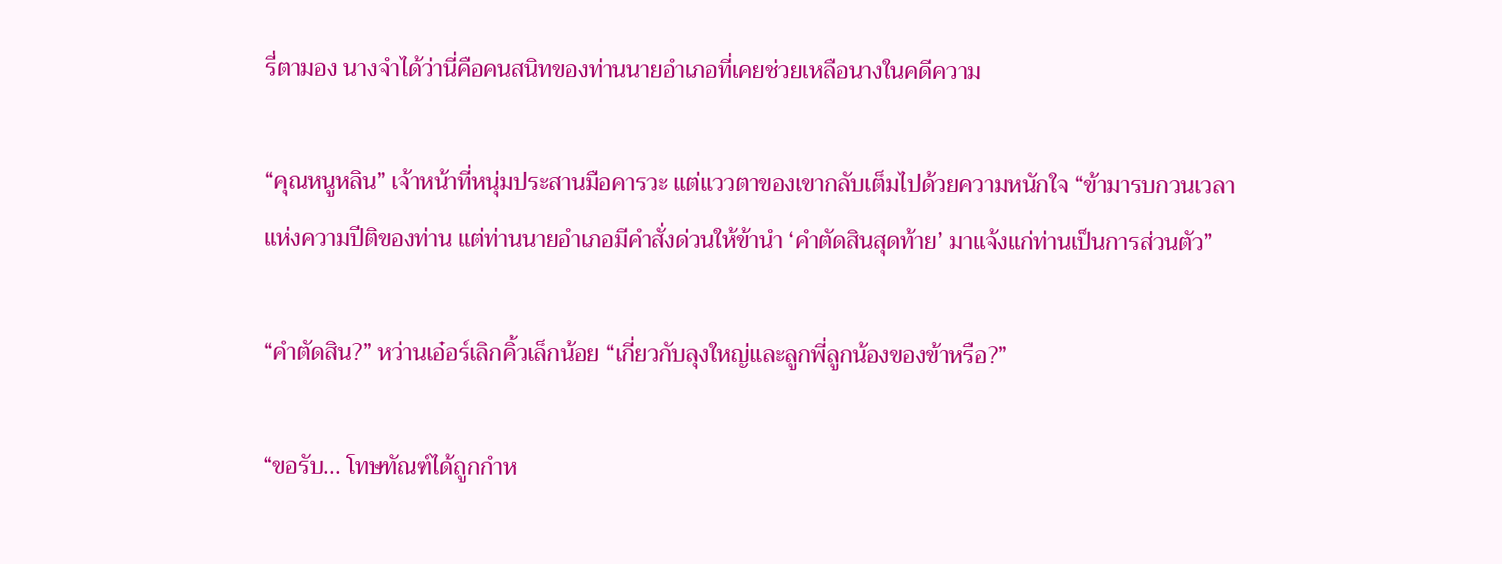รี่ตามอง นางจำได้ว่านี่คือคนสนิทของท่านนายอำเภอที่เคยช่วยเหลือนางในคดีความ

“คุณหนูหลิน” เจ้าหน้าที่หนุ่มประสานมือคารวะ แต่แววตาของเขากลับเต็มไปด้วยความหนักใจ “ข้ามารบกวนเวลาแห่งความปีติของท่าน แต่ท่านนายอำเภอมีคำสั่งด่วนให้ข้านำ ‘คำตัดสินสุดท้าย’ มาแจ้งแก่ท่านเป็นการส่วนตัว”

“คำตัดสิน?” หว่านเอ๋อร์เลิกคิ้วเล็กน้อย “เกี่ยวกับลุงใหญ่และลูกพี่ลูกน้องของข้าหรือ?”

“ขอรับ... โทษทัณฑ์ได้ถูกกำห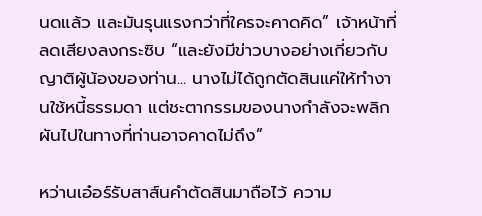นดแล้ว และมันรุนแรงกว่าที่ใครจะคาดคิด” เจ้าหน้าที่ลดเสียงลงกระซิบ “และยังมีข่าวบางอย่างเกี่ยวกับญาติผู้น้องของท่าน... นางไม่ได้ถูกตัดสินแค่ให้ทำงานใช้หนี้ธรรมดา แต่ชะตากรรมของนางกำลังจะพลิกผันไปในทางที่ท่านอาจคาดไม่ถึง”

หว่านเอ๋อร์รับสาส์นคำตัดสินมาถือไว้ ความ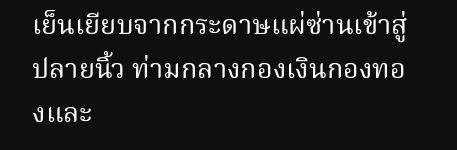เย็นเยียบจากกระดาษแผ่ซ่านเข้าสู่ปลายนิ้ว ท่ามกลางกองเงินกองทองและ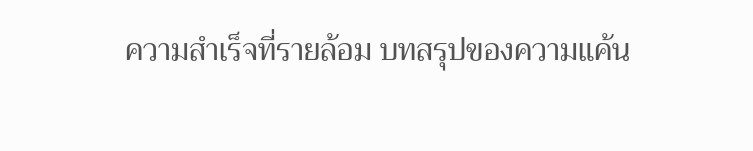ความสำเร็จที่รายล้อม บทสรุปของความแค้น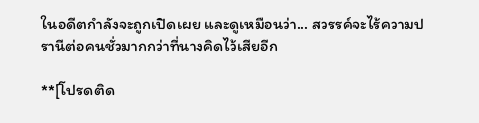ในอดีตกำลังจะถูกเปิดเผย และดูเหมือนว่า... สวรรค์จะไร้ความปรานีต่อคนชั่วมากกว่าที่นางคิดไว้เสียอีก

**[โปรดติด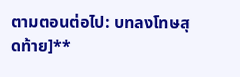ตามตอนต่อไป: บทลงโทษสุดท้าย]**